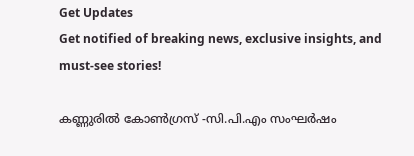Get Updates
Get notified of breaking news, exclusive insights, and must-see stories!

കണ്ണുരിൽ കോൺഗ്രസ് -സി.പി.എം സംഘർഷം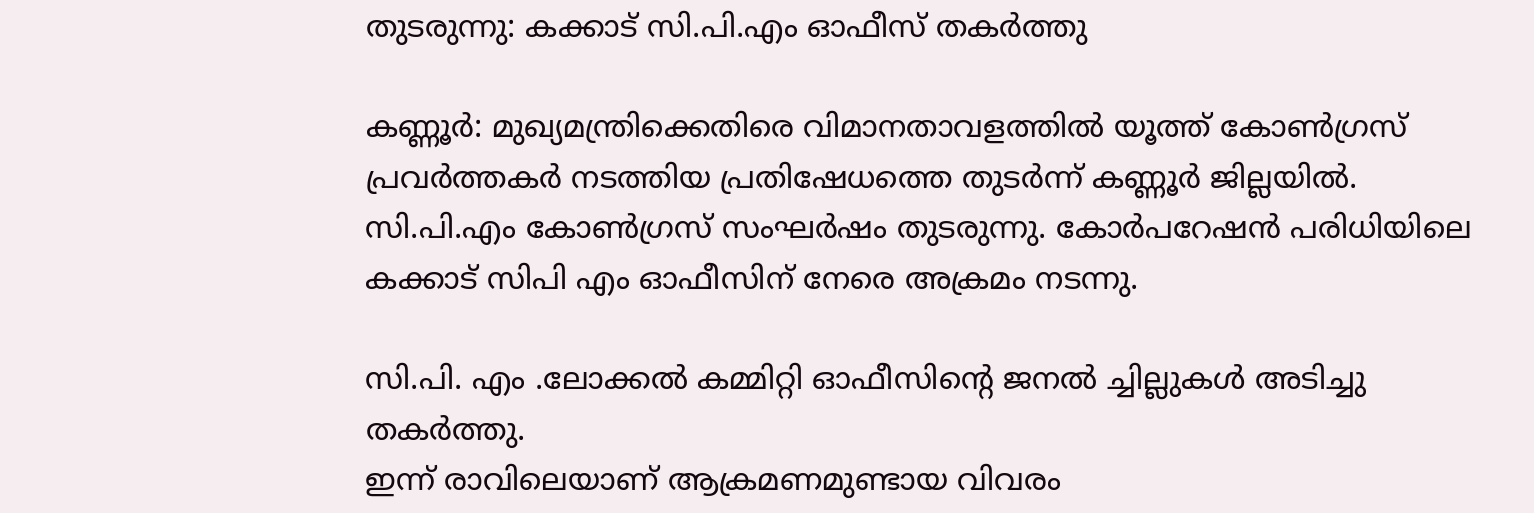തുടരുന്നു: കക്കാട് സി.പി.എം ഓഫീസ് തകർത്തു

കണ്ണൂർ: മുഖ്യമന്ത്രിക്കെതിരെ വിമാനതാവളത്തിൽ യൂത്ത് കോൺഗ്രസ് പ്രവർത്തകർ നടത്തിയ പ്രതിഷേധത്തെ തുടർന്ന് കണ്ണൂർ ജില്ലയിൽ. സി.പി.എം കോൺഗ്രസ് സംഘർഷം തുടരുന്നു. കോർപറേഷൻ പരിധിയിലെ കക്കാട് സിപി എം ഓഫീസിന് നേരെ അക്രമം നടന്നു.

സി.പി. എം .ലോക്കൽ കമ്മിറ്റി ഓഫീസിന്റെ ജനൽ ച്ചില്ലുകൾ അടിച്ചു തകർത്തു.
ഇന്ന് രാവിലെയാണ് ആക്രമണമുണ്ടായ വിവരം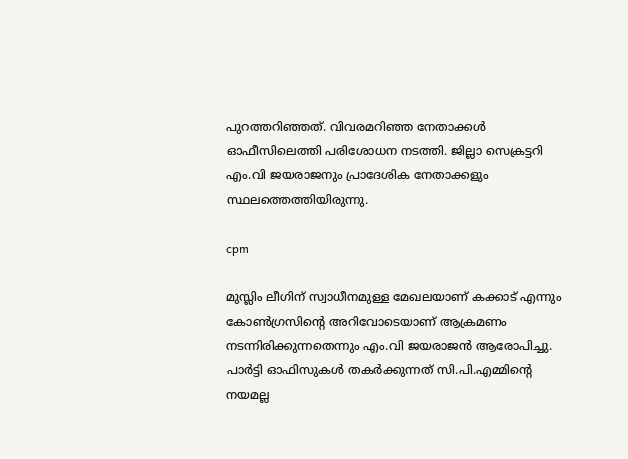പുറത്തറിഞ്ഞത്. വിവരമറിഞ്ഞ നേതാക്കൾ ഓഫീസിലെത്തി പരിശോധന നടത്തി. ജില്ലാ സെക്രട്ടറി എം.വി ജയരാജനും പ്രാദേശിക നേതാക്കളും സ്ഥലത്തെത്തിയിരുന്നു.

cpm

മുസ്ലിം ലീഗിന് സ്വാധീനമുള്ള മേഖലയാണ് കക്കാട് എന്നും കോൺഗ്രസിന്റെ അറിവോടെയാണ് ആക്രമണം നടന്നിരിക്കുന്നതെന്നും എം.വി ജയരാജൻ ആരോപിച്ചു. പാർട്ടി ഓഫിസുകൾ തകർക്കുന്നത് സി.പി.എമ്മിന്റെ നയമല്ല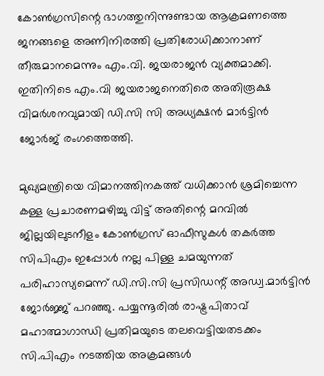കോൺഗ്രസിന്റെ ഭാഗത്തുനിന്നുണ്ടായ ആക്രമണത്തെ ജനങ്ങളെ അണിനിരത്തി പ്രതിരോധിക്കാനാണ് തീരുമാനമെന്നും എം.വി. ജയരാജൻ വ്യക്തമാക്കി. ഇതിനിടെ എം.വി ജയരാജനെതിരെ അതിരൂക്ഷ വിമർശനവുമായി ഡി.സി സി അധ്യക്ഷൻ മാർട്ടിൻ ജോർജ് രംഗത്തെത്തി.

മുഖ്യമന്ത്രിയെ വിമാനത്തിനകത്ത് വധിക്കാന്‍ ശ്രമിച്ചെന്ന കള്ള പ്രചാരണമഴിച്ചു വിട്ട് അതിന്റെ മറവില്‍ ജില്ലയിലുടനീളം കോണ്‍ഗ്രസ് ഓഫീസുകള്‍ തകര്‍ത്ത സിപിഎം ഇപ്പോള്‍ നല്ല പിള്ള ചമയുന്നത് പരിഹാസ്യമെന്ന് ഡി.സി.സി പ്രസിഡന്റ് അഡ്വ.മാര്‍ട്ടിന്‍ ജോര്‍ജ്ജ് പറഞ്ഞു. പയ്യന്നൂരില്‍ രാഷ്ട്രപിതാവ് മഹാത്മാഗാന്ധി പ്രതിമയുടെ തലവെട്ടിയതടക്കം സി.പിഎം നടത്തിയ അക്രമങ്ങള്‍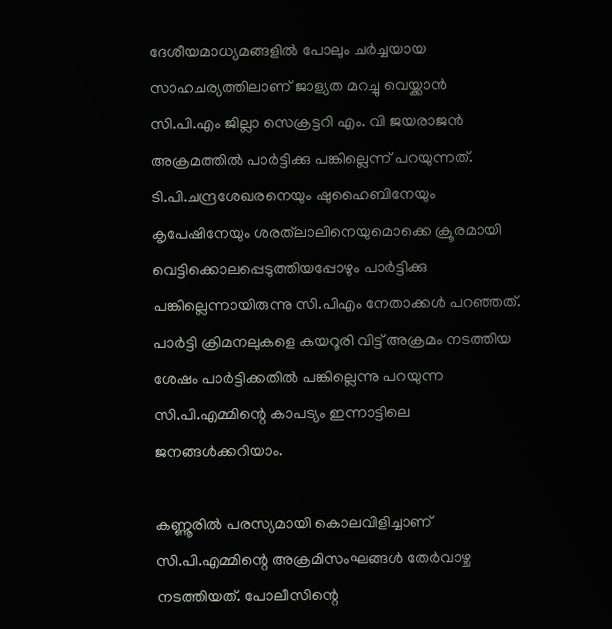ദേശീയമാധ്യമങ്ങളില്‍ പോലും ചര്‍ച്ചയായ സാഹചര്യത്തിലാണ് ജാള്യത മറച്ചു വെയ്ക്കാന്‍ സി.പി.എം ജില്ലാ സെക്രട്ടറി എം. വി ജയരാജന്‍ അക്രമത്തില്‍ പാര്‍ട്ടിക്കു പങ്കില്ലെന്ന് പറയുന്നത്. ടി.പി.ചന്ദ്രശേഖരനെയും ഷുഹൈബിനേയും കൃപേഷിനേയും ശരത്‌ലാലിനെയുമൊക്കെ ക്രൂരമായി വെട്ടിക്കൊലപ്പെടുത്തിയപ്പോഴും പാര്‍ട്ടിക്കു പങ്കില്ലെന്നായിരുന്നു സി.പിഎം നേതാക്കള്‍ പറഞ്ഞത്. പാര്‍ട്ടി ക്രിമനലുകളെ കയറൂരി വിട്ട് അക്രമം നടത്തിയ ശേഷം പാര്‍ട്ടിക്കതില്‍ പങ്കില്ലെന്നു പറയുന്ന സി.പി.എമ്മിന്റെ കാപട്യം ഇന്നാട്ടിലെ ജനങ്ങള്‍ക്കറിയാം.

കണ്ണൂരില്‍ പരസ്യമായി കൊലവിളിച്ചാണ് സി.പി.എമ്മിന്റെ അക്രമിസംഘങ്ങള്‍ തേര്‍വാഴ്ച നടത്തിയത്. പോലീസിന്റെ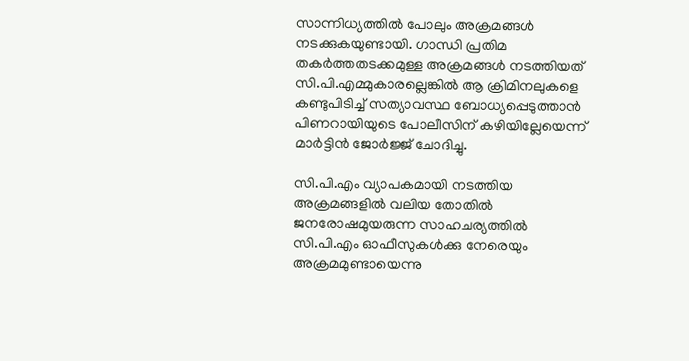സാന്നിധ്യത്തില്‍ പോലും അക്രമങ്ങള്‍ നടക്കുകയുണ്ടായി. ഗാന്ധി പ്രതിമ തകര്‍ത്തതടക്കമുള്ള അക്രമങ്ങള്‍ നടത്തിയത് സി.പി.എമ്മുകാരല്ലെങ്കില്‍ ആ ക്രിമിനലുകളെ കണ്ടുപിടിച്ച് സത്യാവസ്ഥ ബോധ്യപ്പെടുത്താന്‍ പിണറായിയുടെ പോലീസിന് കഴിയില്ലേയെന്ന് മാര്‍ട്ടിന്‍ ജോര്‍ജ്ജ് ചോദിച്ചു.

സി.പി.എം വ്യാപകമായി നടത്തിയ അക്രമങ്ങളില്‍ വലിയ തോതില്‍ ജനരോഷമുയരുന്ന സാഹചര്യത്തില്‍ സി.പി.എം ഓഫീസുകള്‍ക്കു നേരെയും അക്രമമുണ്ടായെന്നു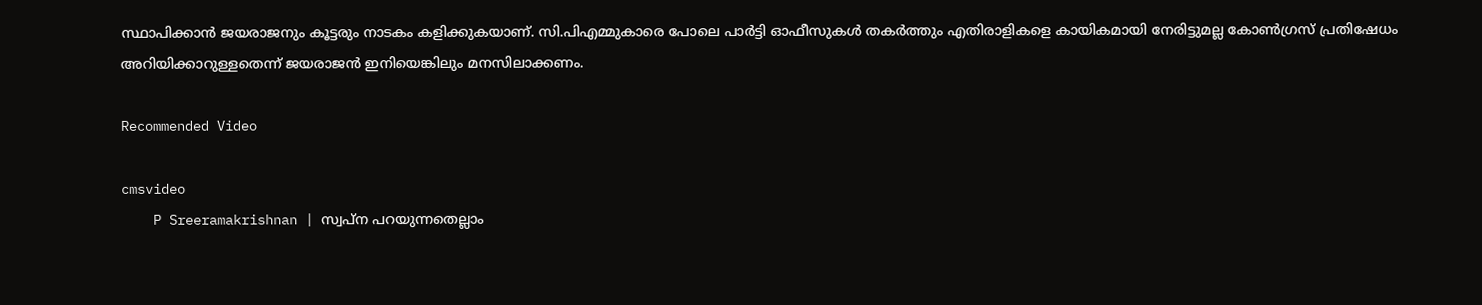സ്ഥാപിക്കാന്‍ ജയരാജനും കൂട്ടരും നാടകം കളിക്കുകയാണ്. സി.പിഎമ്മുകാരെ പോലെ പാര്‍ട്ടി ഓഫീസുകള്‍ തകര്‍ത്തും എതിരാളികളെ കായികമായി നേരിട്ടുമല്ല കോണ്‍ഗ്രസ് പ്രതിഷേധം അറിയിക്കാറുള്ളതെന്ന് ജയരാജന്‍ ഇനിയെങ്കിലും മനസിലാക്കണം.

Recommended Video

cmsvideo
    P Sreeramakrishnan | സ്വപ്‌ന പറയുന്നതെല്ലാം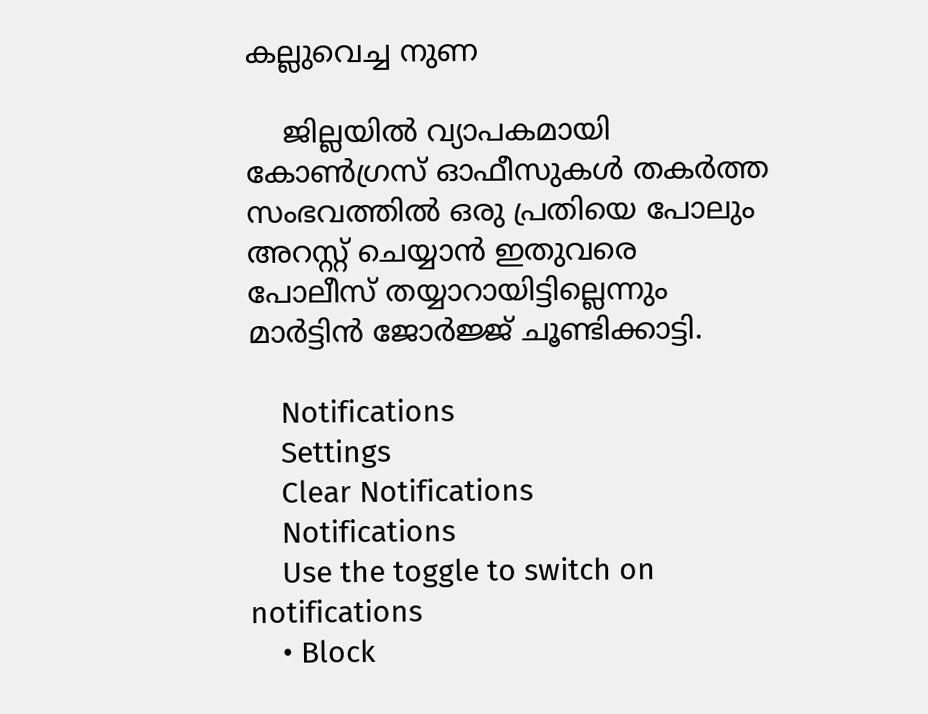കല്ലുവെച്ച നുണ

    ജില്ലയില്‍ വ്യാപകമായി കോണ്‍ഗ്രസ് ഓഫീസുകള്‍ തകര്‍ത്ത സംഭവത്തില്‍ ഒരു പ്രതിയെ പോലും അറസ്റ്റ് ചെയ്യാന്‍ ഇതുവരെ പോലീസ് തയ്യാറായിട്ടില്ലെന്നും മാര്‍ട്ടിന്‍ ജോര്‍ജ്ജ് ചൂണ്ടിക്കാട്ടി.

    Notifications
    Settings
    Clear Notifications
    Notifications
    Use the toggle to switch on notifications
    • Block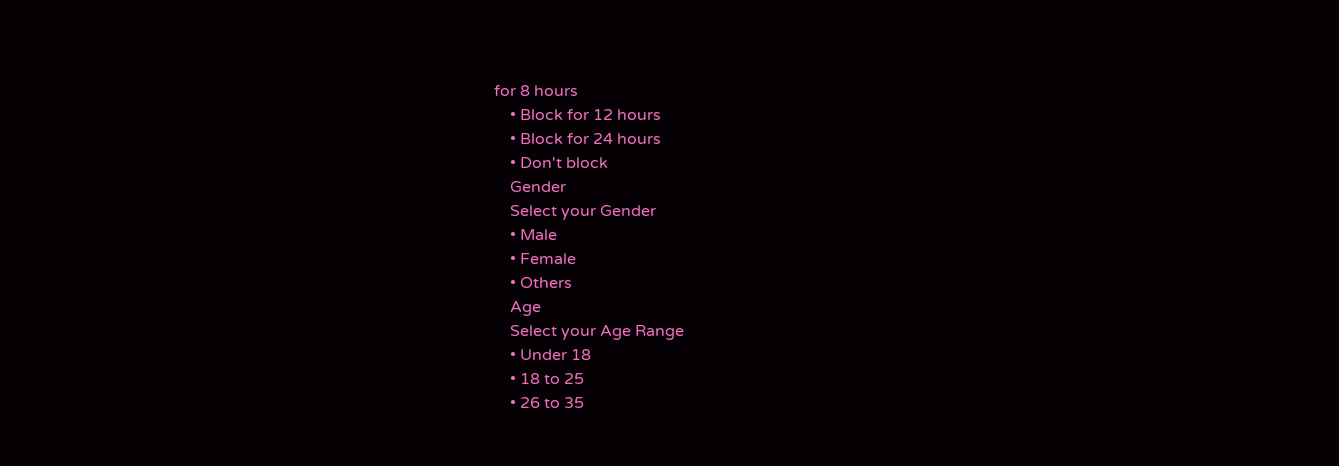for 8 hours
    • Block for 12 hours
    • Block for 24 hours
    • Don't block
    Gender
    Select your Gender
    • Male
    • Female
    • Others
    Age
    Select your Age Range
    • Under 18
    • 18 to 25
    • 26 to 35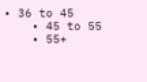• 36 to 45
    • 45 to 55
    • 55+